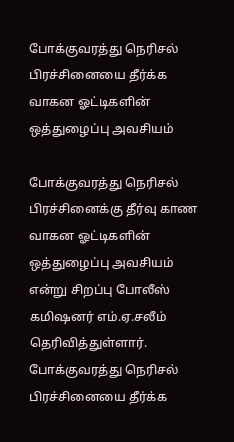போக்குவரத்து நெரிசல் பிரச்சினையை தீர்க்க வாகன ஓட்டிகளின் ஒத்துழைப்பு அவசியம்

போக்குவரத்து நெரிசல் பிரச்சினைக்கு தீர்வு காண வாகன ஓட்டிகளின் ஒத்துழைப்பு அவசியம் என்று சிறப்பு போலீஸ் கமிஷனர் எம்.ஏ.சலீம் தெரிவித்துள்ளார்.
போக்குவரத்து நெரிசல் பிரச்சினையை தீர்க்க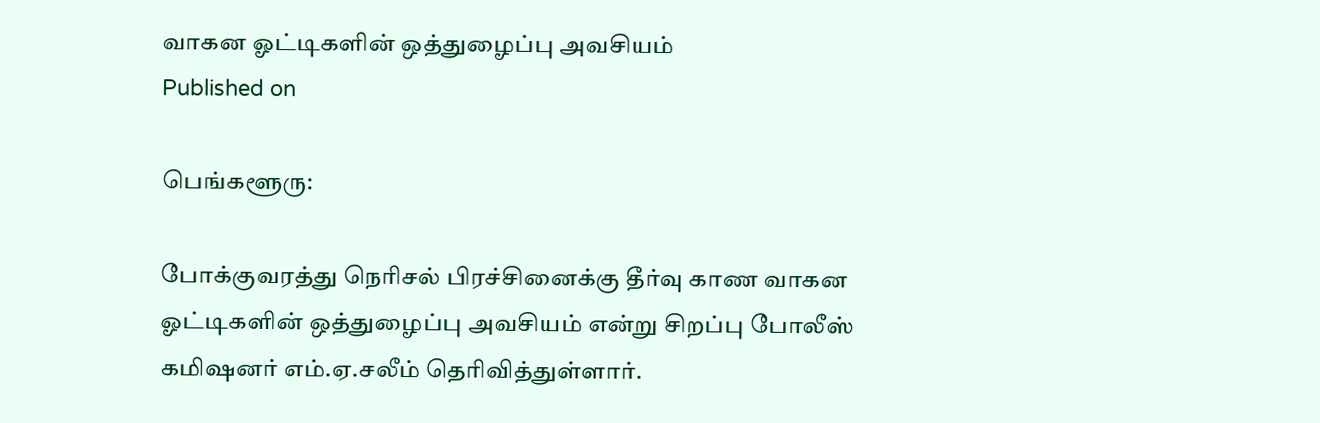வாகன ஓட்டிகளின் ஒத்துழைப்பு அவசியம்
Published on

பெங்களூரு:

போக்குவரத்து நெரிசல் பிரச்சினைக்கு தீர்வு காண வாகன ஓட்டிகளின் ஒத்துழைப்பு அவசியம் என்று சிறப்பு போலீஸ் கமிஷனர் எம்.ஏ.சலீம் தெரிவித்துள்ளார்.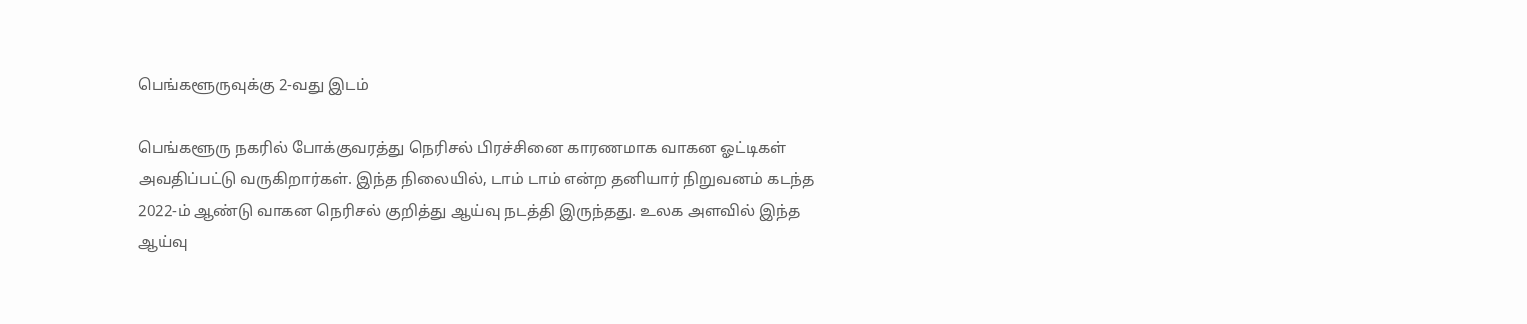பெங்களூருவுக்கு 2-வது இடம்

பெங்களூரு நகரில் போக்குவரத்து நெரிசல் பிரச்சினை காரணமாக வாகன ஓட்டிகள் அவதிப்பட்டு வருகிறார்கள். இந்த நிலையில், டாம் டாம் என்ற தனியார் நிறுவனம் கடந்த 2022-ம் ஆண்டு வாகன நெரிசல் குறித்து ஆய்வு நடத்தி இருந்தது. உலக அளவில் இந்த ஆய்வு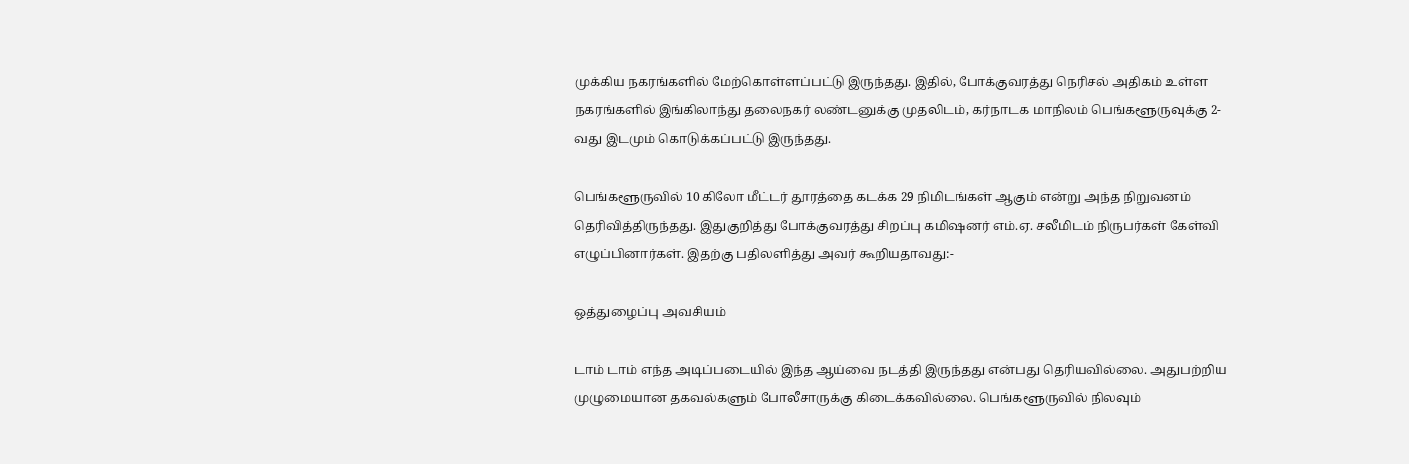முக்கிய நகரங்களில் மேற்கொள்ளப்பட்டு இருந்தது. இதில், போக்குவரத்து நெரிசல் அதிகம் உள்ள நகரங்களில் இங்கிலாந்து தலைநகர் லண்டனுக்கு முதலிடம், கர்நாடக மாநிலம் பெங்களூருவுக்கு 2-வது இடமும் கொடுக்கப்பட்டு இருந்தது.

பெங்களூருவில் 10 கிலோ மீட்டர் தூரத்தை கடக்க 29 நிமிடங்கள் ஆகும் என்று அந்த நிறுவனம் தெரிவித்திருந்தது. இதுகுறித்து போக்குவரத்து சிறப்பு கமிஷனர் எம்.ஏ. சலீமிடம் நிருபர்கள் கேள்வி எழுப்பினார்கள். இதற்கு பதிலளித்து அவர் கூறியதாவது:-

ஒத்துழைப்பு அவசியம்

டாம் டாம் எந்த அடிப்படையில் இந்த ஆய்வை நடத்தி இருந்தது என்பது தெரியவில்லை. அதுபற்றிய முழுமையான தகவல்களும் போலீசாருக்கு கிடைக்கவில்லை. பெங்களூருவில் நிலவும்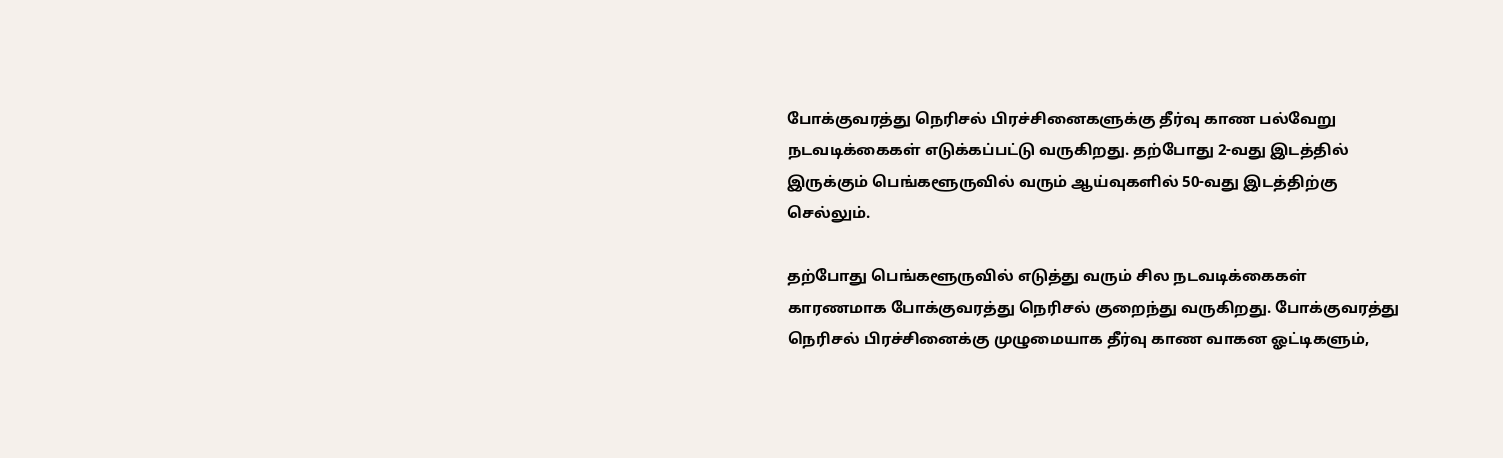போக்குவரத்து நெரிசல் பிரச்சினைகளுக்கு தீர்வு காண பல்வேறு நடவடிக்கைகள் எடுக்கப்பட்டு வருகிறது. தற்போது 2-வது இடத்தில் இருக்கும் பெங்களூருவில் வரும் ஆய்வுகளில் 50-வது இடத்திற்கு செல்லும்.

தற்போது பெங்களூருவில் எடுத்து வரும் சில நடவடிக்கைகள் காரணமாக போக்குவரத்து நெரிசல் குறைந்து வருகிறது. போக்குவரத்து நெரிசல் பிரச்சினைக்கு முழுமையாக தீர்வு காண வாகன ஓட்டிகளும்,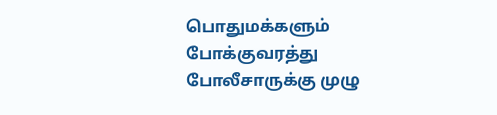பொதுமக்களும் போக்குவரத்து போலீசாருக்கு முழு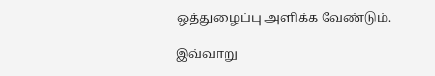ஒத்துழைப்பு அளிக்க வேண்டும்.

இவ்வாறு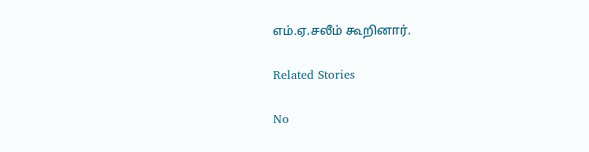எம்.ஏ.சலீம் கூறினார்.

Related Stories

No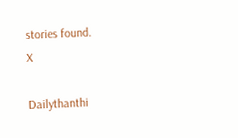stories found.
X

Dailythanthi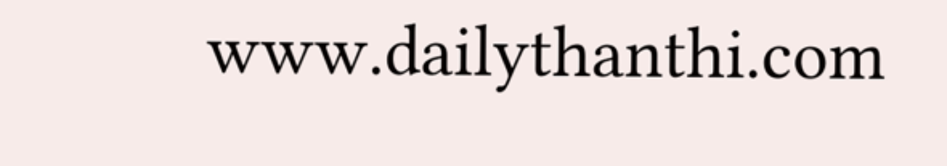www.dailythanthi.com